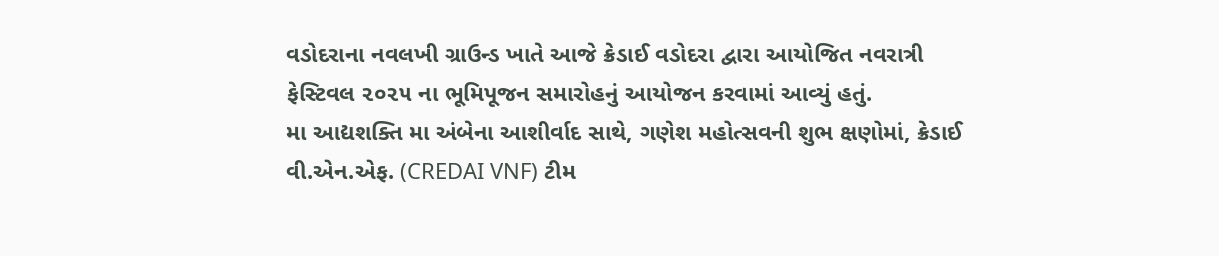વડોદરાના નવલખી ગ્રાઉન્ડ ખાતે આજે ક્રેડાઈ વડોદરા દ્વારા આયોજિત નવરાત્રી ફેસ્ટિવલ ૨૦૨૫ ના ભૂમિપૂજન સમારોહનું આયોજન કરવામાં આવ્યું હતું.
મા આદ્યશક્તિ મા અંબેના આશીર્વાદ સાથે, ગણેશ મહોત્સવની શુભ ક્ષણોમાં, ક્રેડાઈ વી.એન.એફ. (CREDAI VNF) ટીમ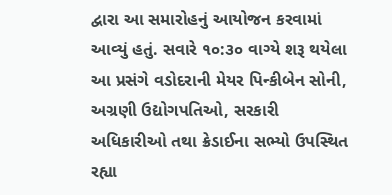દ્વારા આ સમારોહનું આયોજન કરવામાં આવ્યું હતું. સવારે ૧૦:૩૦ વાગ્યે શરૂ થયેલા આ પ્રસંગે વડોદરાની મેયર પિન્કીબેન સોની, અગ્રણી ઉદ્યોગપતિઓ, સરકારી અધિકારીઓ તથા ક્રેડાઈના સભ્યો ઉપસ્થિત રહ્યા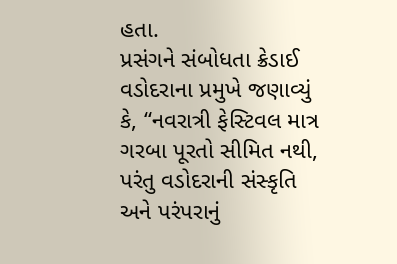હતા.
પ્રસંગને સંબોધતા ક્રેડાઈ વડોદરાના પ્રમુખે જણાવ્યું કે, “નવરાત્રી ફેસ્ટિવલ માત્ર ગરબા પૂરતો સીમિત નથી, પરંતુ વડોદરાની સંસ્કૃતિ અને પરંપરાનું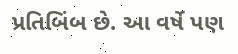પ્રતિબિંબ છે. આ વર્ષે પણ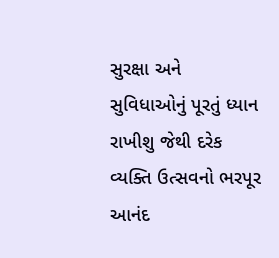સુરક્ષા અને સુવિધાઓનું પૂરતું ધ્યાન રાખીશુ જેથી દરેક વ્યક્તિ ઉત્સવનો ભરપૂર આનંદ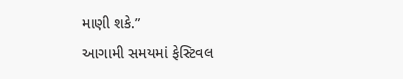માણી શકે.”
આગામી સમયમાં ફેસ્ટિવલ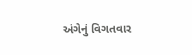અંગેનું વિગતવાર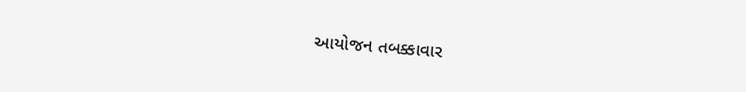આયોજન તબક્કાવાર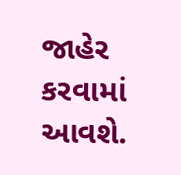જાહેર કરવામાં આવશે.